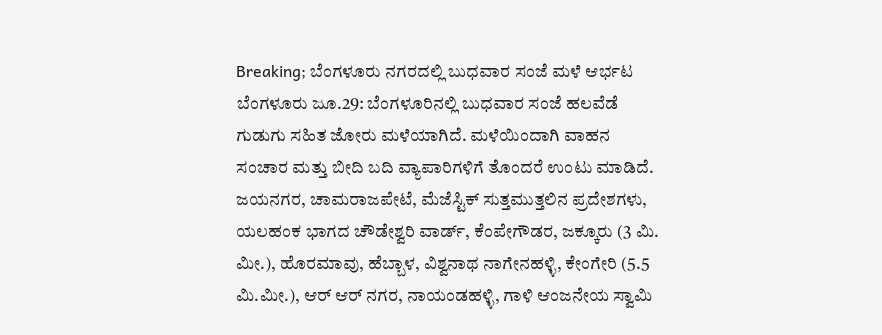Breaking; ಬೆಂಗಳೂರು ನಗರದಲ್ಲಿ ಬುಧವಾರ ಸಂಜೆ ಮಳೆ ಆರ್ಭಟ
ಬೆಂಗಳೂರು ಜೂ.29: ಬೆಂಗಳೂರಿನಲ್ಲಿ ಬುಧವಾರ ಸಂಜೆ ಹಲವೆಡೆ ಗುಡುಗು ಸಹಿತ ಜೋರು ಮಳೆಯಾಗಿದೆ. ಮಳೆಯಿಂದಾಗಿ ವಾಹನ ಸಂಚಾರ ಮತ್ತು ಬೀದಿ ಬದಿ ವ್ಯಾಪಾರಿಗಳಿಗೆ ತೊಂದರೆ ಉಂಟು ಮಾಡಿದೆ.
ಜಯನಗರ, ಚಾಮರಾಜಪೇಟೆ, ಮೆಜೆಸ್ಟಿಕ್ ಸುತ್ತಮುತ್ತಲಿನ ಪ್ರದೇಶಗಳು, ಯಲಹಂಕ ಭಾಗದ ಚೌಡೇಶ್ವರಿ ವಾರ್ಡ್, ಕೆಂಪೇಗೌಡರ, ಜಕ್ಕೂರು (3 ಮಿ. ಮೀ.), ಹೊರಮಾವು, ಹೆಬ್ಬಾಳ, ವಿಶ್ವನಾಥ ನಾಗೇನಹಳ್ಳಿ, ಕೇಂಗೇರಿ (5.5 ಮಿ.ಮೀ.), ಆರ್ ಆರ್ ನಗರ, ನಾಯಂಡಹಳ್ಳಿ, ಗಾಳಿ ಆಂಜನೇಯ ಸ್ವಾಮಿ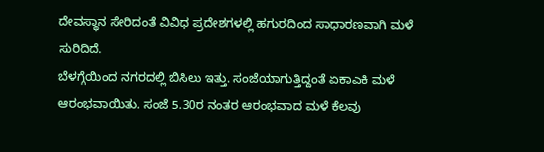ದೇವಸ್ಥಾನ ಸೇರಿದಂತೆ ವಿವಿಧ ಪ್ರದೇಶಗಳಲ್ಲಿ ಹಗುರದಿಂದ ಸಾಧಾರಣವಾಗಿ ಮಳೆ ಸುರಿದಿದೆ.
ಬೆಳಗ್ಗೆಯಿಂದ ನಗರದಲ್ಲಿ ಬಿಸಿಲು ಇತ್ತು. ಸಂಜೆಯಾಗುತ್ತಿದ್ದಂತೆ ಏಕಾಎಕಿ ಮಳೆ ಆರಂಭವಾಯಿತು. ಸಂಜೆ 5.30ರ ನಂತರ ಆರಂಭವಾದ ಮಳೆ ಕೆಲವು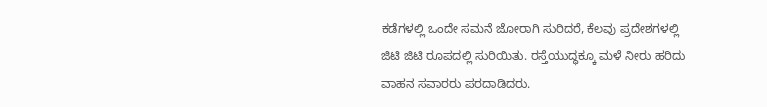ಕಡೆಗಳಲ್ಲಿ ಒಂದೇ ಸಮನೆ ಜೋರಾಗಿ ಸುರಿದರೆ, ಕೆಲವು ಪ್ರದೇಶಗಳಲ್ಲಿ ಜಿಟಿ ಜಿಟಿ ರೂಪದಲ್ಲಿ ಸುರಿಯಿತು. ರಸ್ತೆಯುದ್ಧಕ್ಕೂ ಮಳೆ ನೀರು ಹರಿದು ವಾಹನ ಸವಾರರು ಪರದಾಡಿದರು.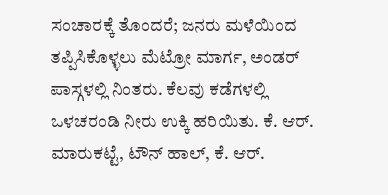ಸಂಚಾರಕ್ಕೆ ತೊಂದರೆ; ಜನರು ಮಳೆಯಿಂದ ತಪ್ಪಿಸಿಕೊಳ್ಳಲು ಮೆಟ್ರೋ ಮಾರ್ಗ, ಅಂಡರ್ ಪಾಸ್ಗಳಲ್ಲಿ ನಿಂತರು. ಕೆಲವು ಕಡೆಗಳಲ್ಲಿ ಒಳಚರಂಡಿ ನೀರು ಉಕ್ಕಿ ಹರಿಯಿತು. ಕೆ. ಆರ್. ಮಾರುಕಟ್ಟೆ, ಟೌನ್ ಹಾಲ್, ಕೆ. ಆರ್.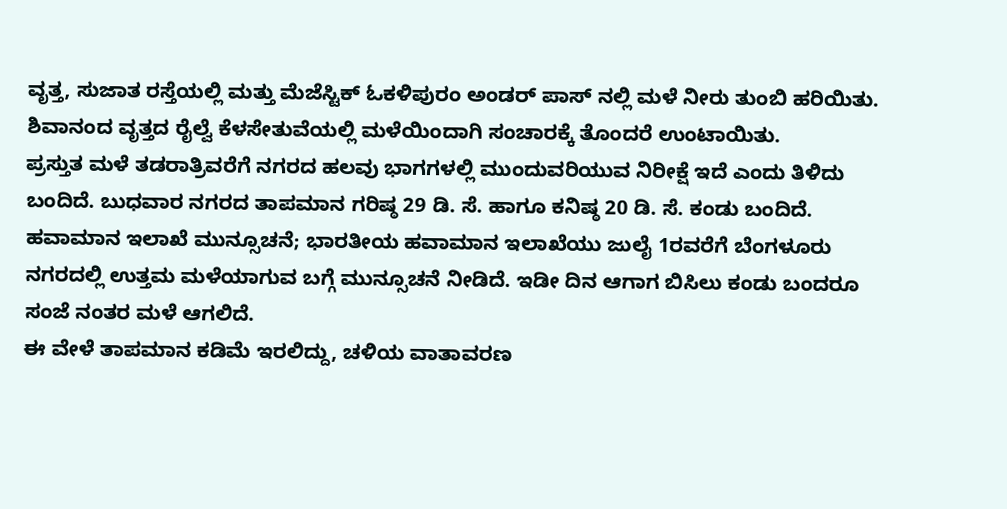ವೃತ್ತ, ಸುಜಾತ ರಸ್ತೆಯಲ್ಲಿ ಮತ್ತು ಮೆಜೆಸ್ಟಿಕ್ ಓಕಳಿಪುರಂ ಅಂಡರ್ ಪಾಸ್ ನಲ್ಲಿ ಮಳೆ ನೀರು ತುಂಬಿ ಹರಿಯಿತು. ಶಿವಾನಂದ ವೃತ್ತದ ರೈಲ್ವೆ ಕೆಳಸೇತುವೆಯಲ್ಲಿ ಮಳೆಯಿಂದಾಗಿ ಸಂಚಾರಕ್ಕೆ ತೊಂದರೆ ಉಂಟಾಯಿತು.
ಪ್ರಸ್ತುತ ಮಳೆ ತಡರಾತ್ರಿವರೆಗೆ ನಗರದ ಹಲವು ಭಾಗಗಳಲ್ಲಿ ಮುಂದುವರಿಯುವ ನಿರೀಕ್ಷೆ ಇದೆ ಎಂದು ತಿಳಿದು ಬಂದಿದೆ. ಬುಧವಾರ ನಗರದ ತಾಪಮಾನ ಗರಿಷ್ಠ 29 ಡಿ. ಸೆ. ಹಾಗೂ ಕನಿಷ್ಠ 20 ಡಿ. ಸೆ. ಕಂಡು ಬಂದಿದೆ.
ಹವಾಮಾನ ಇಲಾಖೆ ಮುನ್ಸೂಚನೆ; ಭಾರತೀಯ ಹವಾಮಾನ ಇಲಾಖೆಯು ಜುಲೈ 1ರವರೆಗೆ ಬೆಂಗಳೂರು ನಗರದಲ್ಲಿ ಉತ್ತಮ ಮಳೆಯಾಗುವ ಬಗ್ಗೆ ಮುನ್ಸೂಚನೆ ನೀಡಿದೆ. ಇಡೀ ದಿನ ಆಗಾಗ ಬಿಸಿಲು ಕಂಡು ಬಂದರೂ ಸಂಜೆ ನಂತರ ಮಳೆ ಆಗಲಿದೆ.
ಈ ವೇಳೆ ತಾಪಮಾನ ಕಡಿಮೆ ಇರಲಿದ್ದು, ಚಳಿಯ ವಾತಾವರಣ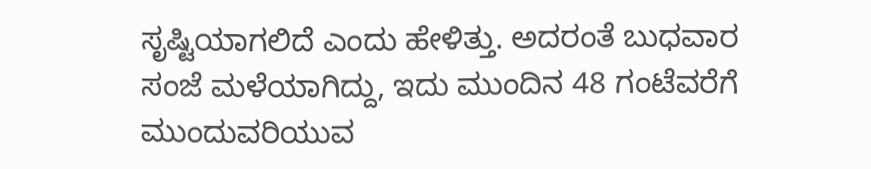ಸೃಷ್ಟಿಯಾಗಲಿದೆ ಎಂದು ಹೇಳಿತ್ತು. ಅದರಂತೆ ಬುಧವಾರ ಸಂಜೆ ಮಳೆಯಾಗಿದ್ದು, ಇದು ಮುಂದಿನ 48 ಗಂಟೆವರೆಗೆ ಮುಂದುವರಿಯುವ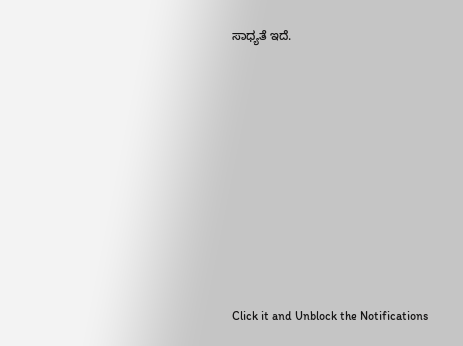ಸಾಧ್ಯತೆ ಇದೆ.












Click it and Unblock the Notifications